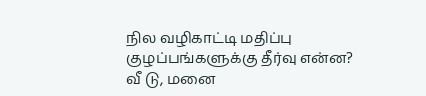நில வழிகாட்டி மதிப்பு குழப்பங்களுக்கு தீர்வு என்ன?
வீ டு, மனை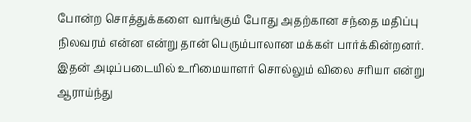போன்ற சொத்துக்களை வாங்கும் போது அதற்கான சந்தை மதிப்பு நிலவரம் என்ன என்று தான் பெரும்பாலான மக்கள் பார்க்கின்றனர். இதன் அடிப்படையில் உரிமையாளர் சொல்லும் விலை சரியா என்று ஆராய்ந்து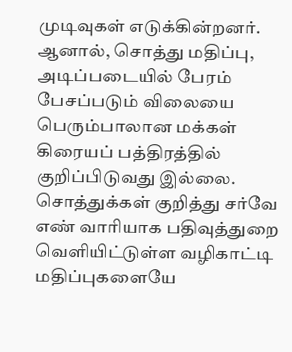முடிவுகள் எடுக்கின்றனர்.
ஆனால், சொத்து மதிப்பு, அடிப்படையில் பேரம் பேசப்படும் விலையை பெரும்பாலான மக்கள் கிரையப் பத்திரத்தில் குறிப்பிடுவது இல்லை. சொத்துக்கள் குறித்து சர்வே எண் வாரியாக பதிவுத்துறை வெளியிட்டுள்ள வழிகாட்டி மதிப்புகளையே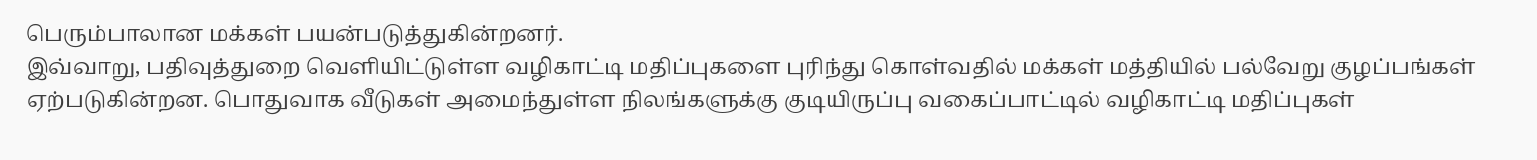பெரும்பாலான மக்கள் பயன்படுத்துகின்றனர்.
இவ்வாறு, பதிவுத்துறை வெளியிட்டுள்ள வழிகாட்டி மதிப்புகளை புரிந்து கொள்வதில் மக்கள் மத்தியில் பல்வேறு குழப்பங்கள் ஏற்படுகின்றன. பொதுவாக வீடுகள் அமைந்துள்ள நிலங்களுக்கு குடியிருப்பு வகைப்பாட்டில் வழிகாட்டி மதிப்புகள்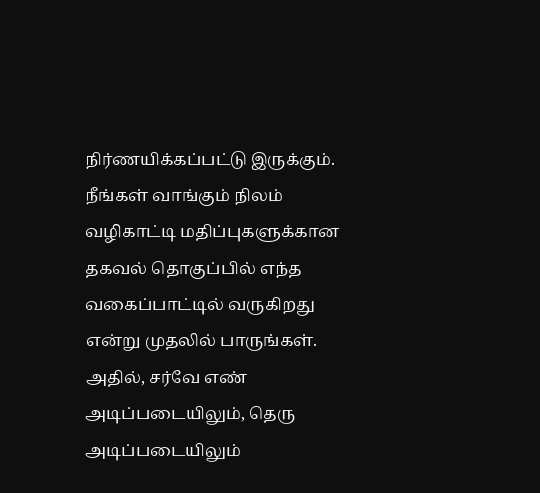நிர்ணயிக்கப்பட்டு இருக்கும்.
நீங்கள் வாங்கும் நிலம் வழிகாட்டி மதிப்புகளுக்கான தகவல் தொகுப்பில் எந்த வகைப்பாட்டில் வருகிறது என்று முதலில் பாருங்கள். அதில், சர்வே எண் அடிப்படையிலும், தெரு அடிப்படையிலும்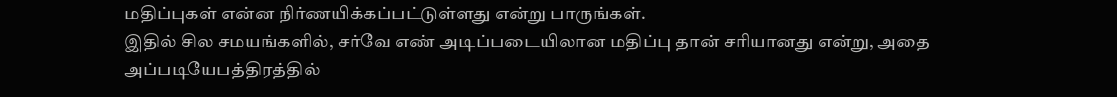மதிப்புகள் என்ன நிர்ணயிக்கப்பட்டுள்ளது என்று பாருங்கள்.
இதில் சில சமயங்களில், சர்வே எண் அடிப்படையிலான மதிப்பு தான் சரியானது என்று, அதை அப்படியேபத்திரத்தில்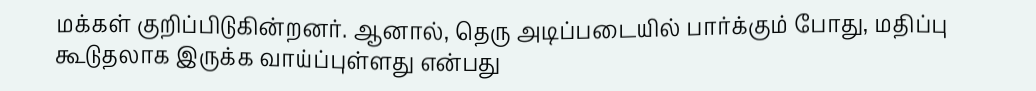மக்கள் குறிப்பிடுகின்றனர். ஆனால், தெரு அடிப்படையில் பார்க்கும் போது, மதிப்பு கூடுதலாக இருக்க வாய்ப்புள்ளது என்பது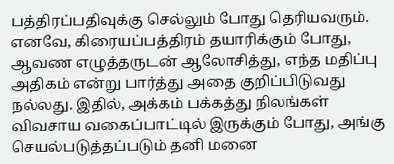பத்திரப்பதிவுக்கு செல்லும் போது தெரியவரும்.
எனவே, கிரையப்பத்திரம் தயாரிக்கும் போது, ஆவண எழுத்தருடன் ஆலோசித்து, எந்த மதிப்பு அதிகம் என்று பார்த்து அதை குறிப்பிடுவது நல்லது. இதில், அக்கம் பக்கத்து நிலங்கள் விவசாய வகைப்பாட்டில் இருக்கும் போது, அங்கு செயல்படுத்தப்படும் தனி மனை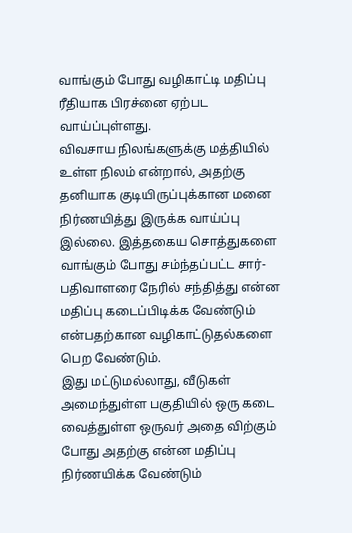வாங்கும் போது வழிகாட்டி மதிப்பு ரீதியாக பிரச்னை ஏற்பட வாய்ப்புள்ளது.
விவசாய நிலங்களுக்கு மத்தியில் உள்ள நிலம் என்றால், அதற்கு தனியாக குடியிருப்புக்கான மனை நிர்ணயித்து இருக்க வாய்ப்பு இல்லை. இத்தகைய சொத்துகளை வாங்கும் போது சம்ந்தப்பட்ட சார்-பதிவாளரை நேரில் சந்தித்து என்ன மதிப்பு கடைப்பிடிக்க வேண்டும் என்பதற்கான வழிகாட்டுதல்களை பெற வேண்டும்.
இது மட்டுமல்லாது, வீடுகள் அமைந்துள்ள பகுதியில் ஒரு கடை வைத்துள்ள ஒருவர் அதை விற்கும் போது அதற்கு என்ன மதிப்பு நிர்ணயிக்க வேண்டும்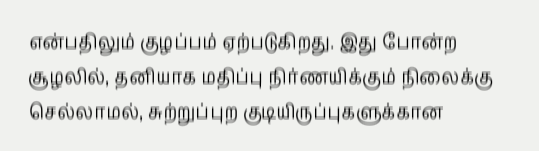என்பதிலும் குழப்பம் ஏற்படுகிறது. இது போன்ற சூழலில், தனியாக மதிப்பு நிர்ணயிக்கும் நிலைக்கு செல்லாமல், சுற்றுப்புற குடியிருப்புகளுக்கான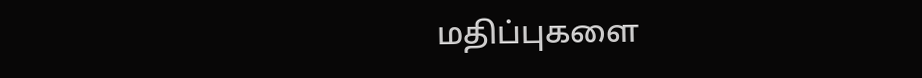மதிப்புகளை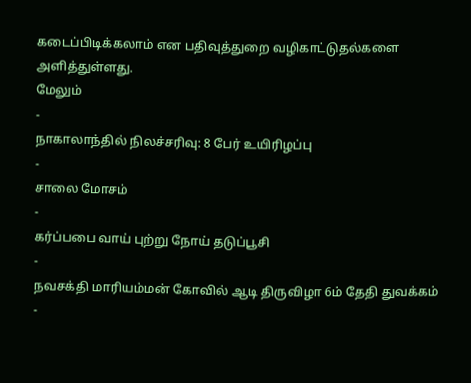கடைப்பிடிக்கலாம் என பதிவுத்துறை வழிகாட்டுதல்களை அளித்துள்ளது.
மேலும்
-
நாகாலாந்தில் நிலச்சரிவு: 8 பேர் உயிரிழப்பு
-
சாலை மோசம்
-
கர்ப்பபை வாய் புற்று நோய் தடுப்பூசி
-
நவசக்தி மாரியம்மன் கோவில் ஆடி திருவிழா 6ம் தேதி துவக்கம்
-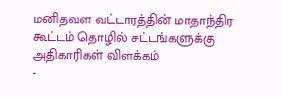மனிதவள வட்டாரத்தின் மாதாந்திர கூட்டம் தொழில் சட்டங்களுக்கு அதிகாரிகள் விளக்கம்
-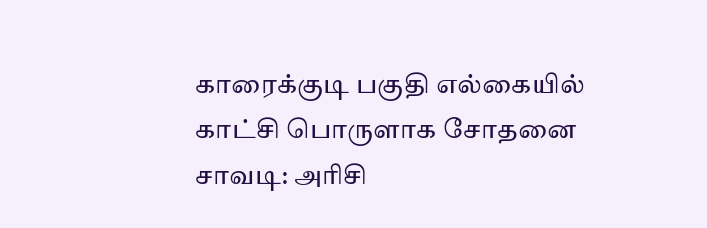காரைக்குடி பகுதி எல்கையில் காட்சி பொருளாக சோதனை சாவடி: அரிசி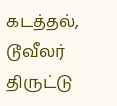கடத்தல், டூவீலர் திருட்டு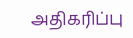அதிகரிப்பு